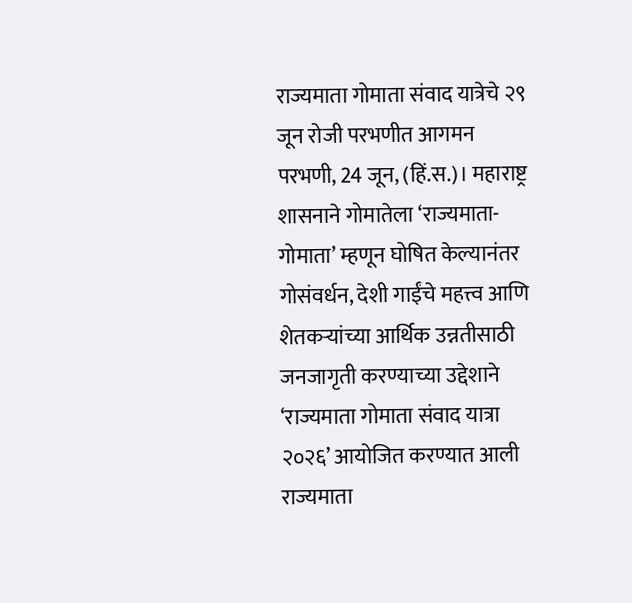राज्यमाता गोमाता संवाद यात्रेचे २९ जून रोजी परभणीत आगमन
परभणी, 24 जून, (हिं.स.)। महाराष्ट्र शासनाने गोमातेला ‘राज्यमाता-गोमाता’ म्हणून घोषित केल्यानंतर गोसंवर्धन, देशी गाईंचे महत्त्व आणि शेतकऱ्यांच्या आर्थिक उन्नतीसाठी जनजागृती करण्याच्या उद्देशाने ‘राज्यमाता गोमाता संवाद यात्रा २०२६’ आयोजित करण्यात आली
राज्यमाता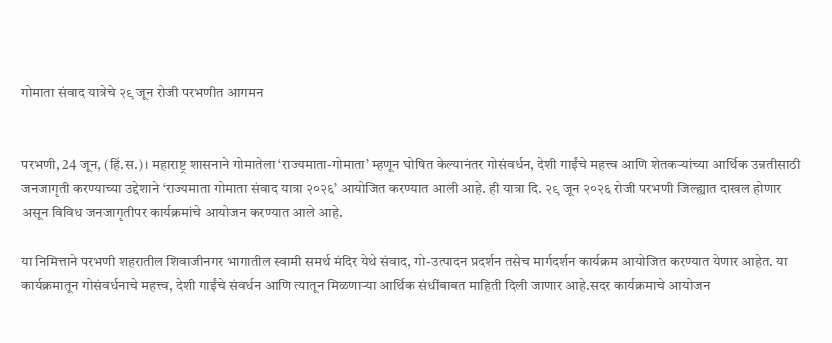गोमाता संवाद यात्रेचे २९ जून रोजी परभणीत आगमन


परभणी, 24 जून, (हिं.स.)। महाराष्ट्र शासनाने गोमातेला ‘राज्यमाता-गोमाता’ म्हणून घोषित केल्यानंतर गोसंवर्धन, देशी गाईंचे महत्त्व आणि शेतकऱ्यांच्या आर्थिक उन्नतीसाठी जनजागृती करण्याच्या उद्देशाने ‘राज्यमाता गोमाता संवाद यात्रा २०२६’ आयोजित करण्यात आली आहे. ही यात्रा दि. २९ जून २०२६ रोजी परभणी जिल्ह्यात दाखल होणार असून विविध जनजागृतीपर कार्यक्रमांचे आयोजन करण्यात आले आहे.

या निमित्ताने परभणी शहरातील शिवाजीनगर भागातील स्वामी समर्थ मंदिर येथे संवाद, गो-उत्पादन प्रदर्शन तसेच मार्गदर्शन कार्यक्रम आयोजित करण्यात येणार आहेत. या कार्यक्रमातून गोसंवर्धनाचे महत्त्व, देशी गाईंचे संवर्धन आणि त्यातून मिळणाऱ्या आर्थिक संधींबाबत माहिती दिली जाणार आहे.सदर कार्यक्रमाचे आयोजन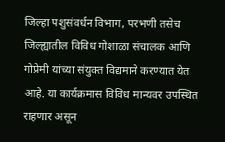जिल्हा पशुसंवर्धन विभाग, परभणी तसेच जिल्ह्यातील विविध गोशाळा संचालक आणि गोप्रेमी यांच्या संयुक्त विद्यमाने करण्यात येत आहे. या कार्यक्रमास विविध मान्यवर उपस्थित राहणार असून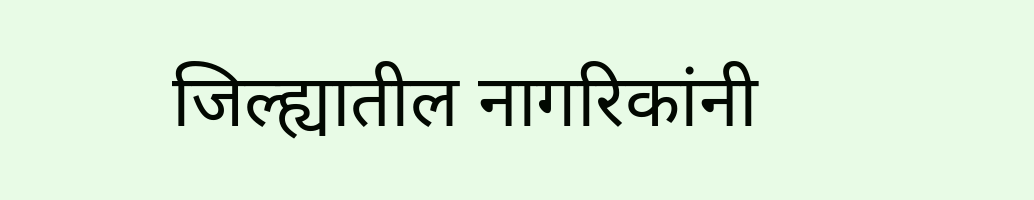जिल्ह्यातील नागरिकांनी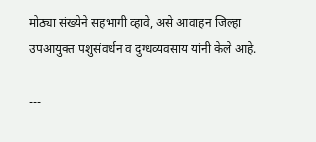मोठ्या संख्येने सहभागी व्हावे, असे आवाहन जिल्हा उपआयुक्त पशुसंवर्धन व दुग्धव्यवसाय यांनी केले आहे.

---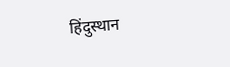हिंदुस्थान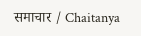समाचार / Chaitanya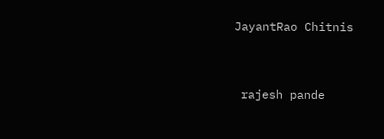JayantRao Chitnis


 rajesh pande